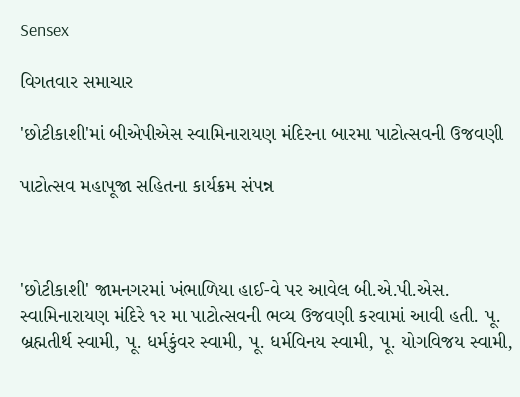Sensex

વિગતવાર સમાચાર

'છોટીકાશી'માં બીએપીએસ સ્વામિનારાયણ મંદિરના બારમા પાટોત્સવની ઉજવણી

પાટોત્સવ મહાપૂજા સહિતના કાર્યક્રમ સંપન્ન



'છોટીકાશી' જામનગરમાં ખંભાળિયા હાઈ-વે પર આવેલ બી.એ.પી.એસ. સ્વામિનારાયણ મંદિરે ૧ર મા પાટોત્સવની ભવ્ય ઉજવણી કરવામાં આવી હતી. પૂ. બ્રહ્મતીર્થ સ્વામી, પૂ. ધર્મકુંવર સ્વામી, પૂ. ધર્મવિનય સ્વામી, પૂ. યોગવિજય સ્વામી,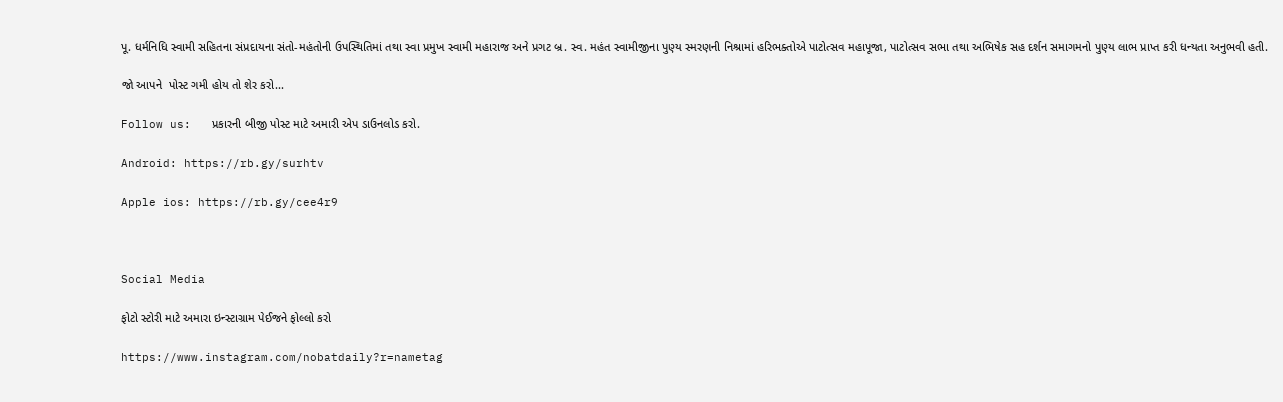પૂ. ધર્મનિધિ સ્વામી સહિતના સંપ્રદાયના સંતો-મહંતોની ઉપસ્થિતિમાં તથા સ્વા પ્રમુખ સ્વામી મહારાજ અને પ્રગટ બ્ર. સ્વ. મહંત સ્વામીજીના પુણ્ય સ્મરણની નિશ્રામાં હરિભક્તોએ પાટોત્સવ મહાપૂજા, પાટોત્સવ સભા તથા અભિષેક સહ દર્શન સમાગમનો પુણ્ય લાભ પ્રાપ્ત કરી ધન્યતા અનુભવી હતી.

જો આપને  પોસ્ટ ગમી હોય તો શેર કરો...

Follow us:   પ્રકારની બીજી પોસ્ટ માટે અમારી એપ ડાઉનલોડ કરો.

Android: https://rb.gy/surhtv

Apple ios: https://rb.gy/cee4r9



Social Media

ફોટો સ્ટોરી માટે અમારા ઇન્સ્ટાગ્રામ પેઈજને ફોલ્લો કરો

https://www.instagram.com/nobatdaily?r=nametag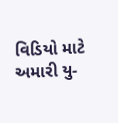વિડિયો માટે અમારી યુ-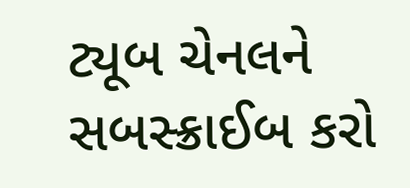ટ્યૂબ ચેનલને સબસ્ક્રાઈબ કરો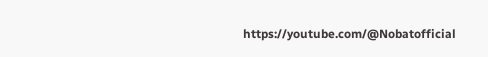https://youtube.com/@Nobatofficial